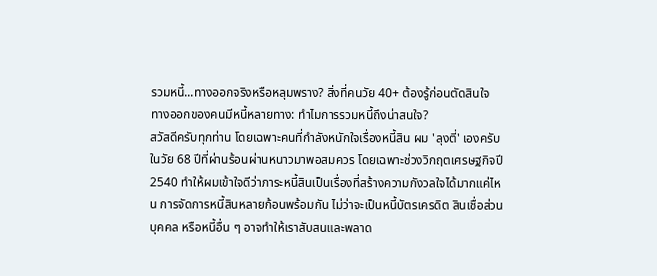รวมหนี้...ทางออกจริงหรือหลุมพราง? สิ่งที่คนวัย 40+ ต้องรู้ก่อนตัดสินใจ
ทางออกของคนมีหนี้หลายทาง: ทำไมการรวมหนี้ถึงน่าสนใจ?
สวัสดีครับทุกท่าน โดยเฉพาะคนที่กำลังหนักใจเรื่องหนี้สิน ผม 'ลุงตี่' เองครับ ในวัย 68 ปีที่ผ่านร้อนผ่านหนาวมาพอสมควร โดยเฉพาะช่วงวิกฤตเศรษฐกิจปี 2540 ทำให้ผมเข้าใจดีว่าภาระหนี้สินเป็นเรื่องที่สร้างความกังวลใจได้มากแค่ไหน การจัดการหนี้สินหลายก้อนพร้อมกัน ไม่ว่าจะเป็นหนี้บัตรเครดิต สินเชื่อส่วนบุคคล หรือหนี้อื่น ๆ อาจทำให้เราสับสนและพลาด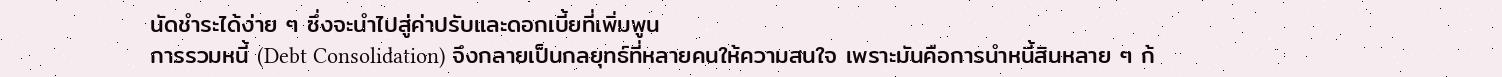นัดชำระได้ง่าย ๆ ซึ่งจะนำไปสู่ค่าปรับและดอกเบี้ยที่เพิ่มพูน
การรวมหนี้ (Debt Consolidation) จึงกลายเป็นกลยุทธ์ที่หลายคนให้ความสนใจ เพราะมันคือการนำหนี้สินหลาย ๆ ก้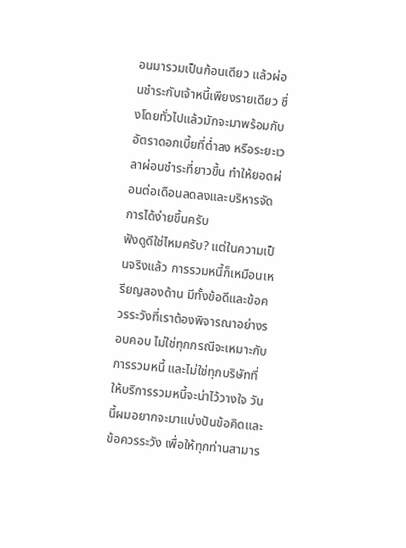อนมารวมเป็นก้อนเดียว แล้วผ่อนชำระกับเจ้าหนี้เพียงรายเดียว ซึ่งโดยทั่วไปแล้วมักจะมาพร้อมกับอัตราดอกเบี้ยที่ต่ำลง หรือระยะเวลาผ่อนชำระที่ยาวขึ้น ทำให้ยอดผ่อนต่อเดือนลดลงและบริหารจัดการได้ง่ายขึ้นครับ
ฟังดูดีใช่ไหมครับ? แต่ในความเป็นจริงแล้ว การรวมหนี้ก็เหมือนเหรียญสองด้าน มีทั้งข้อดีและข้อควรระวังที่เราต้องพิจารณาอย่างรอบคอบ ไม่ใช่ทุกกรณีจะเหมาะกับการรวมหนี้ และไม่ใช่ทุกบริษัทที่ให้บริการรวมหนี้จะน่าไว้วางใจ วันนี้ผมอยากจะมาแบ่งปันข้อคิดและข้อควรระวัง เพื่อให้ทุกท่านสามาร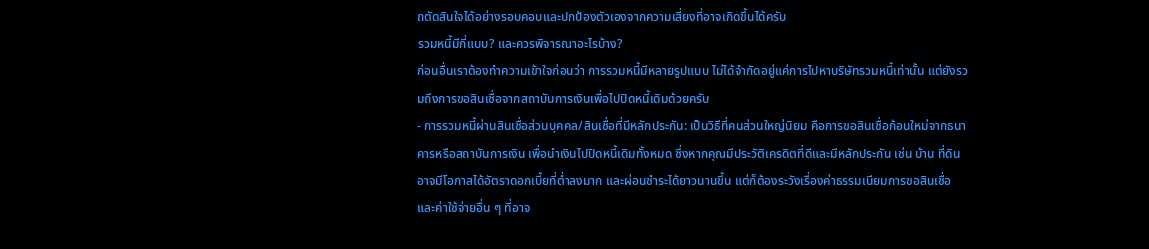ถตัดสินใจได้อย่างรอบคอบและปกป้องตัวเองจากความเสี่ยงที่อาจเกิดขึ้นได้ครับ
รวมหนี้มีกี่แบบ? และควรพิจารณาอะไรบ้าง?
ก่อนอื่นเราต้องทำความเข้าใจก่อนว่า การรวมหนี้มีหลายรูปแบบ ไม่ได้จำกัดอยู่แค่การไปหาบริษัทรวมหนี้เท่านั้น แต่ยังรวมถึงการขอสินเชื่อจากสถาบันการเงินเพื่อไปปิดหนี้เดิมด้วยครับ
- การรวมหนี้ผ่านสินเชื่อส่วนบุคคล/สินเชื่อที่มีหลักประกัน: เป็นวิธีที่คนส่วนใหญ่นิยม คือการขอสินเชื่อก้อนใหม่จากธนาคารหรือสถาบันการเงิน เพื่อนำเงินไปปิดหนี้เดิมทั้งหมด ซึ่งหากคุณมีประวัติเครดิตที่ดีและมีหลักประกัน เช่น บ้าน ที่ดิน อาจมีโอกาสได้อัตราดอกเบี้ยที่ต่ำลงมาก และผ่อนชำระได้ยาวนานขึ้น แต่ก็ต้องระวังเรื่องค่าธรรมเนียมการขอสินเชื่อและค่าใช้จ่ายอื่น ๆ ที่อาจ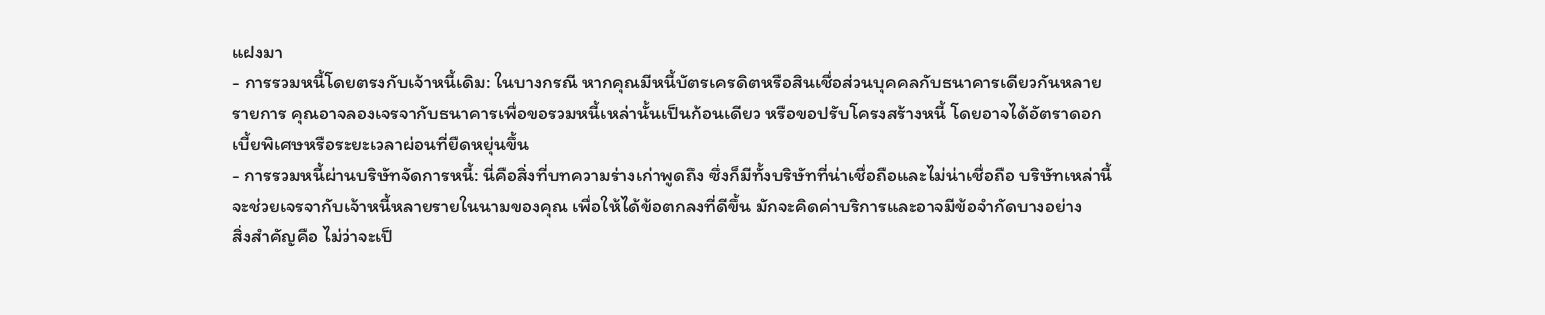แฝงมา
- การรวมหนี้โดยตรงกับเจ้าหนี้เดิม: ในบางกรณี หากคุณมีหนี้บัตรเครดิตหรือสินเชื่อส่วนบุคคลกับธนาคารเดียวกันหลายรายการ คุณอาจลองเจรจากับธนาคารเพื่อขอรวมหนี้เหล่านั้นเป็นก้อนเดียว หรือขอปรับโครงสร้างหนี้ โดยอาจได้อัตราดอกเบี้ยพิเศษหรือระยะเวลาผ่อนที่ยืดหยุ่นขึ้น
- การรวมหนี้ผ่านบริษัทจัดการหนี้: นี่คือสิ่งที่บทความร่างเก่าพูดถึง ซึ่งก็มีทั้งบริษัทที่น่าเชื่อถือและไม่น่าเชื่อถือ บริษัทเหล่านี้จะช่วยเจรจากับเจ้าหนี้หลายรายในนามของคุณ เพื่อให้ได้ข้อตกลงที่ดีขึ้น มักจะคิดค่าบริการและอาจมีข้อจำกัดบางอย่าง
สิ่งสำคัญคือ ไม่ว่าจะเป็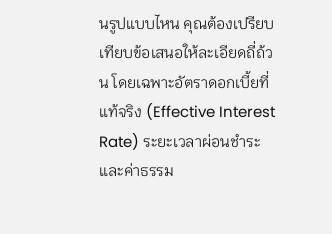นรูปแบบไหน คุณต้องเปรียบเทียบข้อเสนอให้ละเอียดถี่ถ้วน โดยเฉพาะอัตราดอกเบี้ยที่แท้จริง (Effective Interest Rate) ระยะเวลาผ่อนชำระ และค่าธรรม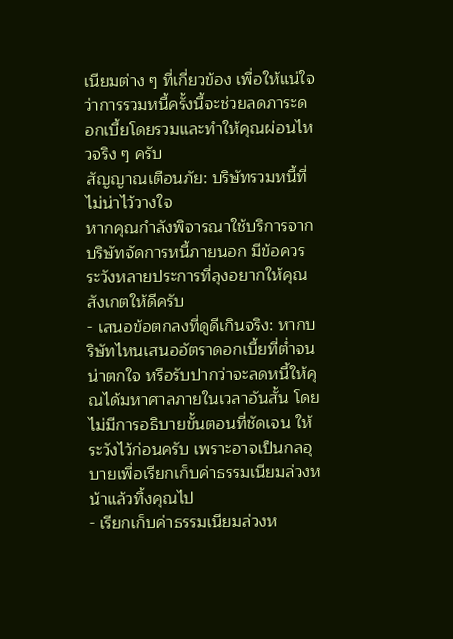เนียมต่าง ๆ ที่เกี่ยวข้อง เพื่อให้แน่ใจว่าการรวมหนี้ครั้งนี้จะช่วยลดภาระดอกเบี้ยโดยรวมและทำให้คุณผ่อนไหวจริง ๆ ครับ
สัญญาณเตือนภัย: บริษัทรวมหนี้ที่ไม่น่าไว้วางใจ
หากคุณกำลังพิจารณาใช้บริการจากบริษัทจัดการหนี้ภายนอก มีข้อควรระวังหลายประการที่ลุงอยากให้คุณสังเกตให้ดีครับ
- เสนอข้อตกลงที่ดูดีเกินจริง: หากบริษัทไหนเสนออัตราดอกเบี้ยที่ต่ำจนน่าตกใจ หรือรับปากว่าจะลดหนี้ให้คุณได้มหาศาลภายในเวลาอันสั้น โดยไม่มีการอธิบายขั้นตอนที่ชัดเจน ให้ระวังไว้ก่อนครับ เพราะอาจเป็นกลอุบายเพื่อเรียกเก็บค่าธรรมเนียมล่วงหน้าแล้วทิ้งคุณไป
- เรียกเก็บค่าธรรมเนียมล่วงห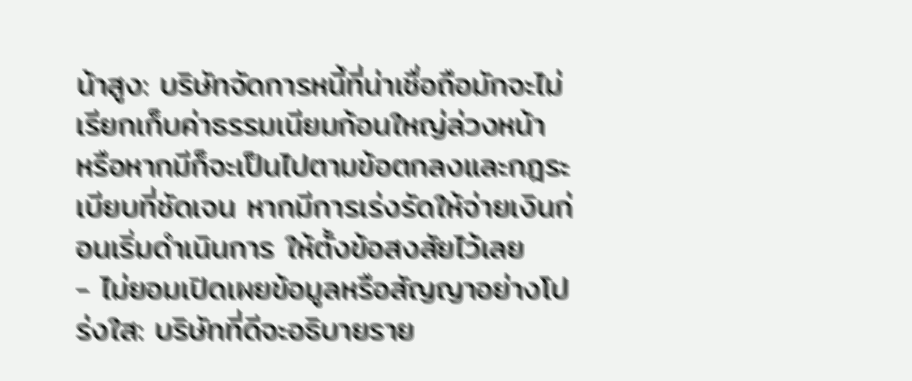น้าสูง: บริษัทจัดการหนี้ที่น่าเชื่อถือมักจะไม่เรียกเก็บค่าธรรมเนียมก้อนใหญ่ล่วงหน้า หรือหากมีก็จะเป็นไปตามข้อตกลงและกฎระเบียบที่ชัดเจน หากมีการเร่งรัดให้จ่ายเงินก่อนเริ่มดำเนินการ ให้ตั้งข้อสงสัยไว้เลย
- ไม่ยอมเปิดเผยข้อมูลหรือสัญญาอย่างโปร่งใส: บริษัทที่ดีจะอธิบายราย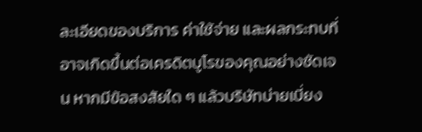ละเอียดของบริการ ค่าใช้จ่าย และผลกระทบที่อาจเกิดขึ้นต่อเครดิตบูโรของคุณอย่างชัดเจน หากมีข้อสงสัยใด ๆ แล้วบริษัทบ่ายเบี่ยง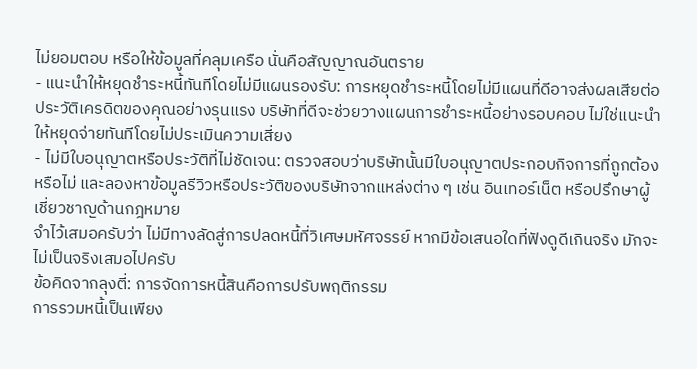ไม่ยอมตอบ หรือให้ข้อมูลที่คลุมเครือ นั่นคือสัญญาณอันตราย
- แนะนำให้หยุดชำระหนี้ทันทีโดยไม่มีแผนรองรับ: การหยุดชำระหนี้โดยไม่มีแผนที่ดีอาจส่งผลเสียต่อประวัติเครดิตของคุณอย่างรุนแรง บริษัทที่ดีจะช่วยวางแผนการชำระหนี้อย่างรอบคอบ ไม่ใช่แนะนำให้หยุดจ่ายทันทีโดยไม่ประเมินความเสี่ยง
- ไม่มีใบอนุญาตหรือประวัติที่ไม่ชัดเจน: ตรวจสอบว่าบริษัทนั้นมีใบอนุญาตประกอบกิจการที่ถูกต้องหรือไม่ และลองหาข้อมูลรีวิวหรือประวัติของบริษัทจากแหล่งต่าง ๆ เช่น อินเทอร์เน็ต หรือปรึกษาผู้เชี่ยวชาญด้านกฎหมาย
จำไว้เสมอครับว่า ไม่มีทางลัดสู่การปลดหนี้ที่วิเศษมหัศจรรย์ หากมีข้อเสนอใดที่ฟังดูดีเกินจริง มักจะไม่เป็นจริงเสมอไปครับ
ข้อคิดจากลุงตี่: การจัดการหนี้สินคือการปรับพฤติกรรม
การรวมหนี้เป็นเพียง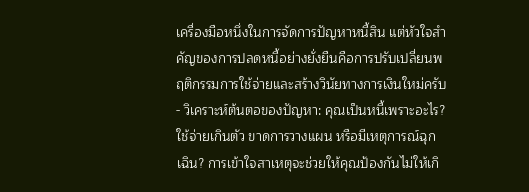เครื่องมือหนึ่งในการจัดการปัญหาหนี้สิน แต่หัวใจสำคัญของการปลดหนี้อย่างยั่งยืนคือการปรับเปลี่ยนพฤติกรรมการใช้จ่ายและสร้างวินัยทางการเงินใหม่ครับ
- วิเคราะห์ต้นตอของปัญหา: คุณเป็นหนี้เพราะอะไร? ใช้จ่ายเกินตัว ขาดการวางแผน หรือมีเหตุการณ์ฉุกเฉิน? การเข้าใจสาเหตุจะช่วยให้คุณป้องกันไม่ให้เกิ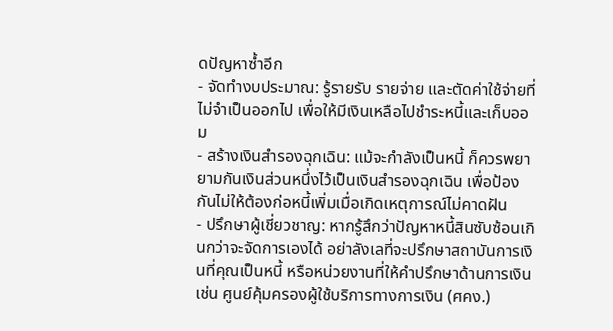ดปัญหาซ้ำอีก
- จัดทำงบประมาณ: รู้รายรับ รายจ่าย และตัดค่าใช้จ่ายที่ไม่จำเป็นออกไป เพื่อให้มีเงินเหลือไปชำระหนี้และเก็บออม
- สร้างเงินสำรองฉุกเฉิน: แม้จะกำลังเป็นหนี้ ก็ควรพยายามกันเงินส่วนหนึ่งไว้เป็นเงินสำรองฉุกเฉิน เพื่อป้องกันไม่ให้ต้องก่อหนี้เพิ่มเมื่อเกิดเหตุการณ์ไม่คาดฝัน
- ปรึกษาผู้เชี่ยวชาญ: หากรู้สึกว่าปัญหาหนี้สินซับซ้อนเกินกว่าจะจัดการเองได้ อย่าลังเลที่จะปรึกษาสถาบันการเงินที่คุณเป็นหนี้ หรือหน่วยงานที่ให้คำปรึกษาด้านการเงิน เช่น ศูนย์คุ้มครองผู้ใช้บริการทางการเงิน (ศคง.)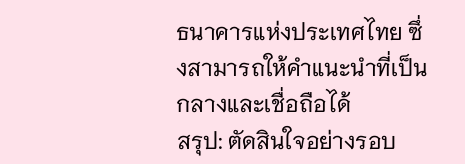ธนาคารแห่งประเทศไทย ซึ่งสามารถให้คำแนะนำที่เป็นกลางและเชื่อถือได้
สรุป: ตัดสินใจอย่างรอบ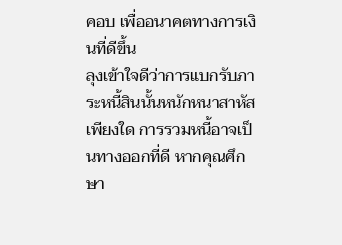คอบ เพื่ออนาคตทางการเงินที่ดีขึ้น
ลุงเข้าใจดีว่าการแบกรับภาระหนี้สินนั้นหนักหนาสาหัสเพียงใด การรวมหนี้อาจเป็นทางออกที่ดี หากคุณศึกษา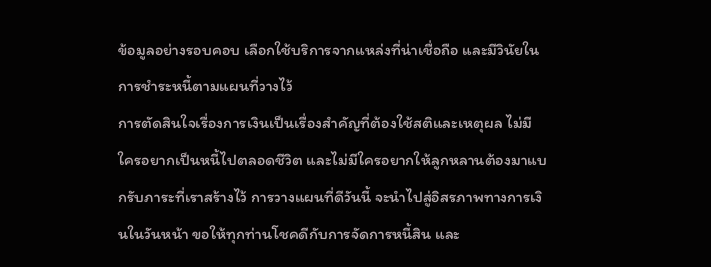ข้อมูลอย่างรอบคอบ เลือกใช้บริการจากแหล่งที่น่าเชื่อถือ และมีวินัยในการชำระหนี้ตามแผนที่วางไว้
การตัดสินใจเรื่องการเงินเป็นเรื่องสำคัญที่ต้องใช้สติและเหตุผล ไม่มีใครอยากเป็นหนี้ไปตลอดชีวิต และไม่มีใครอยากให้ลูกหลานต้องมาแบกรับภาระที่เราสร้างไว้ การวางแผนที่ดีวันนี้ จะนำไปสู่อิสรภาพทางการเงินในวันหน้า ขอให้ทุกท่านโชคดีกับการจัดการหนี้สิน และ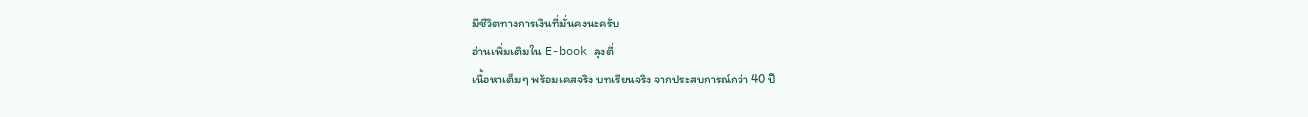มีชีวิตทางการเงินที่มั่นคงนะครับ
อ่านเพิ่มเติมใน E-book ลุงตี่
เนื้อหาเต็มๆ พร้อมเคสจริง บทเรียนจริง จากประสบการณ์กว่า 40 ปี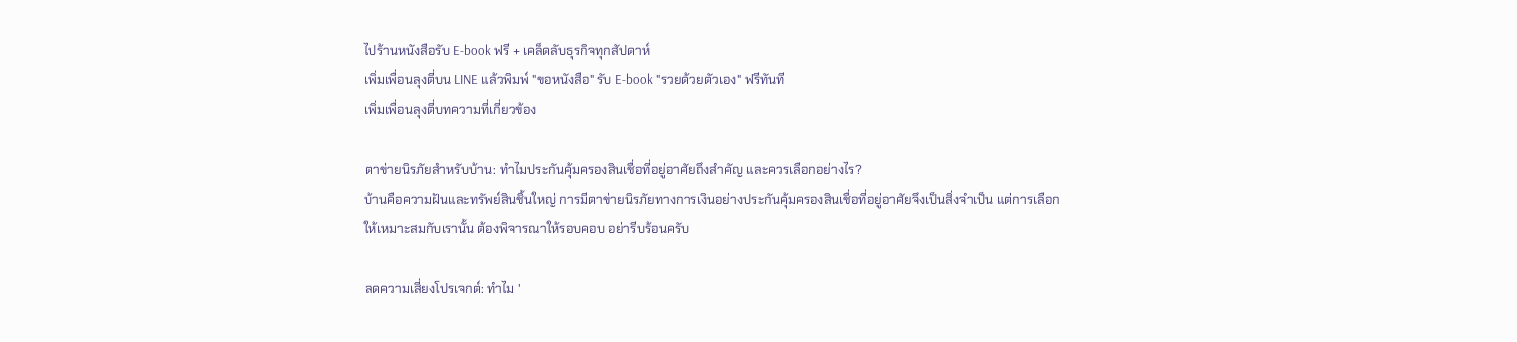ไปร้านหนังสือรับ E-book ฟรี + เคล็ดลับธุรกิจทุกสัปดาห์
เพิ่มเพื่อนลุงตี่บน LINE แล้วพิมพ์ "ขอหนังสือ" รับ E-book "รวยด้วยตัวเอง" ฟรีทันที
เพิ่มเพื่อนลุงตี่บทความที่เกี่ยวข้อง

ตาข่ายนิรภัยสำหรับบ้าน: ทำไมประกันคุ้มครองสินเชื่อที่อยู่อาศัยถึงสำคัญ และควรเลือกอย่างไร?
บ้านคือความฝันและทรัพย์สินชิ้นใหญ่ การมีตาข่ายนิรภัยทางการเงินอย่างประกันคุ้มครองสินเชื่อที่อยู่อาศัยจึงเป็นสิ่งจำเป็น แต่การเลือกให้เหมาะสมกับเรานั้น ต้องพิจารณาให้รอบคอบ อย่ารีบร้อนครับ

ลดความเสี่ยงโปรเจกต์: ทำไม '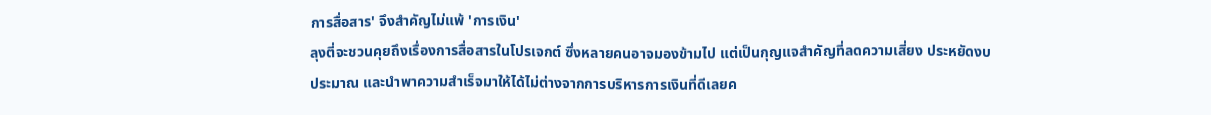การสื่อสาร' จึงสำคัญไม่แพ้ 'การเงิน'
ลุงตี่จะชวนคุยถึงเรื่องการสื่อสารในโปรเจกต์ ซึ่งหลายคนอาจมองข้ามไป แต่เป็นกุญแจสำคัญที่ลดความเสี่ยง ประหยัดงบประมาณ และนำพาความสำเร็จมาให้ได้ไม่ต่างจากการบริหารการเงินที่ดีเลยค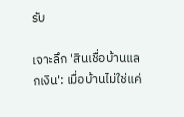รับ

เจาะลึก 'สินเชื่อบ้านแลกเงิน': เมื่อบ้านไม่ใช่แค่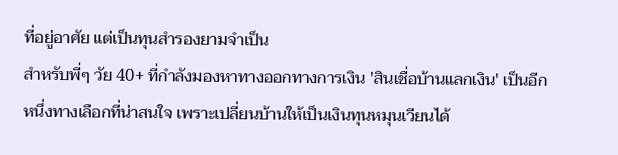ที่อยู่อาศัย แต่เป็นทุนสำรองยามจำเป็น
สำหรับพี่ๆ วัย 40+ ที่กำลังมองหาทางออกทางการเงิน 'สินเชื่อบ้านแลกเงิน' เป็นอีกหนึ่งทางเลือกที่น่าสนใจ เพราะเปลี่ยนบ้านให้เป็นเงินทุนหมุนเวียนได้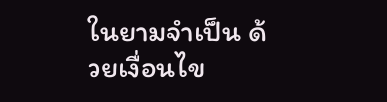ในยามจำเป็น ด้วยเงื่อนไข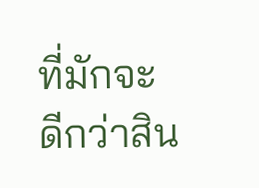ที่มักจะดีกว่าสิน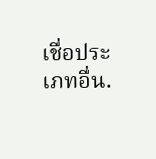เชื่อประเภทอื่น.